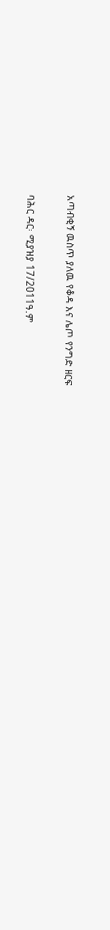አጣብቂኝ ዉስጥ ያለዉ የቆዳ እና ሌጦ የንግድ ዘርፍ

ባሕር ዳር፡ ሚያዝያ 17/2011ዓ.ም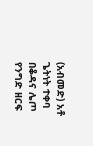(አብመድ) አቶ ጌትነት ተቀባ በቆዳና ሌጦ የንግድ ዘርፍ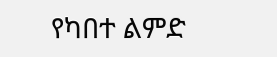የካበተ ልምድ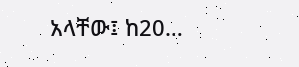አላቸው፤ ከ20…